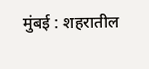मुंबई : शहरातील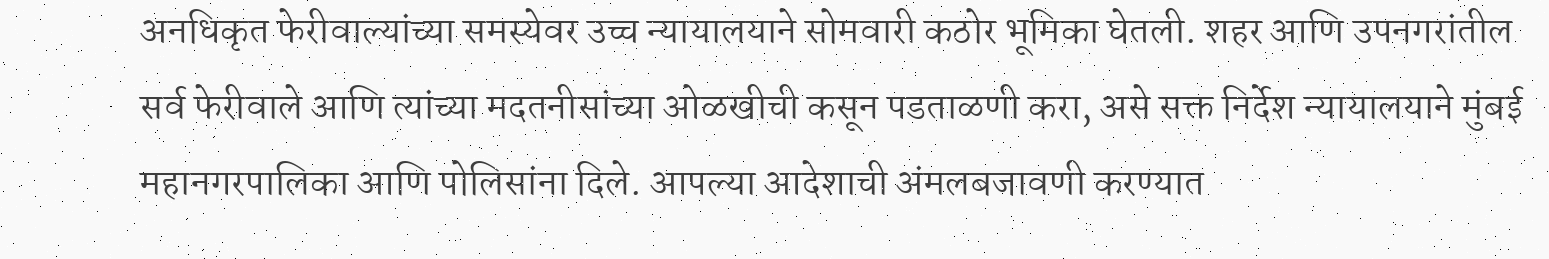अनधिकृत फेरीवाल्यांच्या समस्येवर उच्च न्यायालयाने सोमवारी कठोर भूमिका घेतली. शहर आणि उपनगरांतील सर्व फेरीवाले आणि त्यांच्या मदतनीसांच्या ओळखीची कसून पडताळणी करा, असे सक्त निर्देश न्यायालयाने मुंबई महानगरपालिका आणि पोलिसांना दिले. आपल्या आदेशाची अंमलबजावणी करण्यात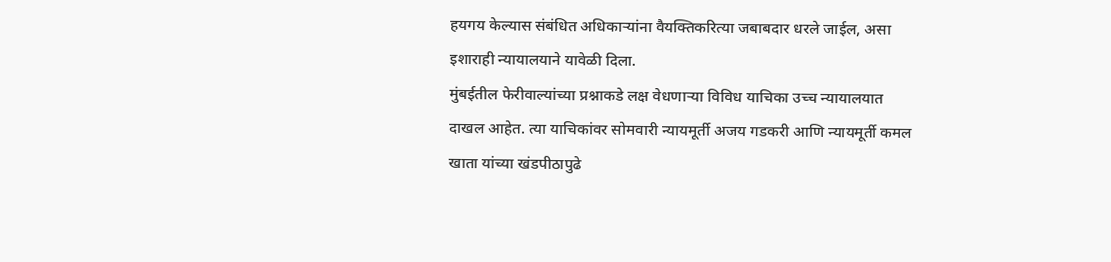हयगय केल्यास संबंधित अधिकाऱ्यांना वैयक्तिकरित्या जबाबदार धरले जाईल, असा इशाराही न्यायालयाने यावेळी दिला.
मुंबईतील फेरीवाल्यांच्या प्रश्नाकडे लक्ष वेधणाऱ्या विविध याचिका उच्च न्यायालयात दाखल आहेत. त्या याचिकांवर सोमवारी न्यायमूर्ती अजय गडकरी आणि न्यायमूर्ती कमल खाता यांच्या खंडपीठापुढे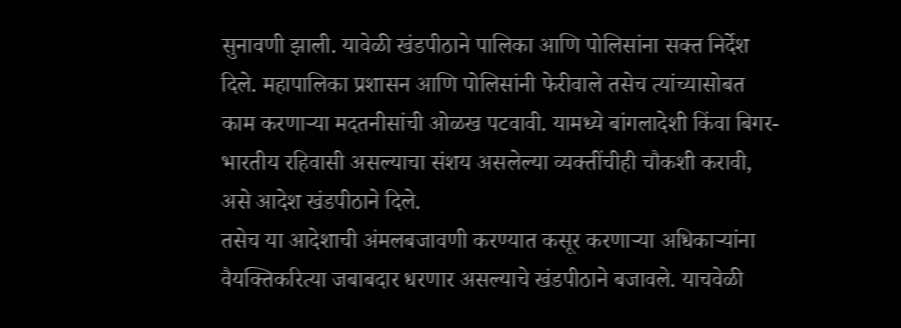सुनावणी झाली. यावेळी खंडपीठाने पालिका आणि पोलिसांना सक्त निर्देश दिले. महापालिका प्रशासन आणि पोलिसांनी फेरीवाले तसेच त्यांच्यासोबत काम करणाऱ्या मदतनीसांची ओळख पटवावी. यामध्ये बांगलादेशी किंवा बिगर-भारतीय रहिवासी असल्याचा संशय असलेल्या व्यक्तींचीही चौकशी करावी, असे आदेश खंडपीठाने दिले.
तसेच या आदेशाची अंमलबजावणी करण्यात कसूर करणाऱ्या अधिकाऱ्यांना वैयक्तिकरित्या जबाबदार धरणार असल्याचे खंडपीठाने बजावले. याचवेळी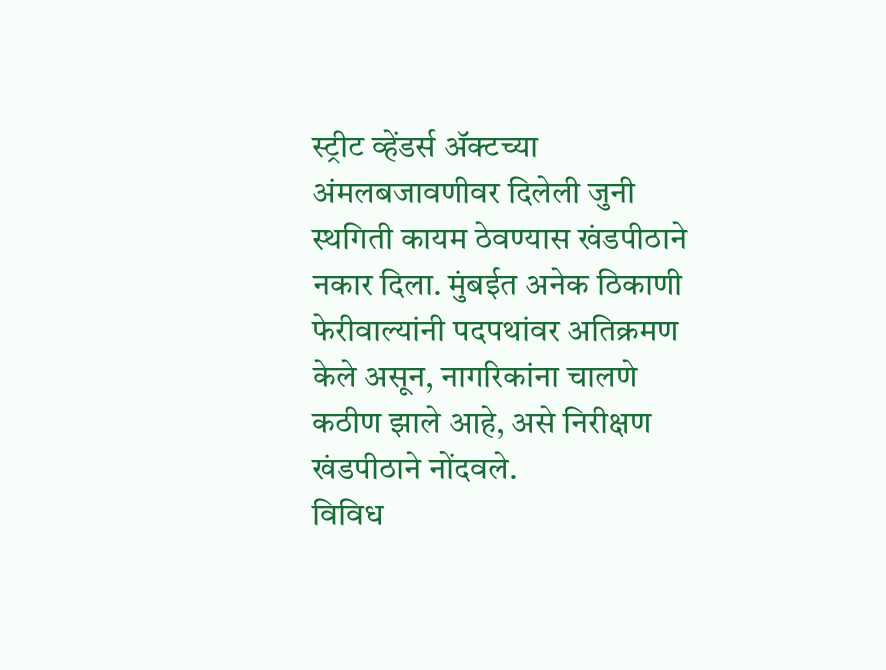स्ट्रीट व्हेंडर्स ॲक्टच्या अंमलबजावणीवर दिलेली जुनी स्थगिती कायम ठेवण्यास खंडपीठाने नकार दिला. मुंबईत अनेक ठिकाणी फेरीवाल्यांनी पदपथांवर अतिक्रमण केले असून, नागरिकांना चालणे कठीण झाले आहे, असे निरीक्षण खंडपीठाने नोंदवले.
विविध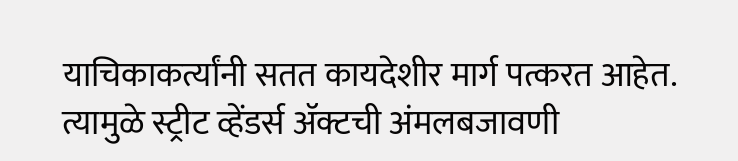याचिकाकर्त्यांनी सतत कायदेशीर मार्ग पत्करत आहेत. त्यामुळे स्ट्रीट व्हेंडर्स ॲक्टची अंमलबजावणी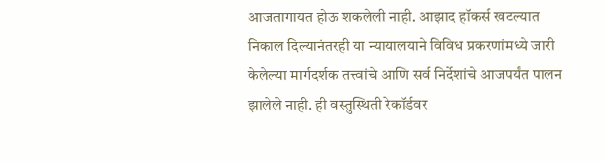आजतागायत होऊ शकलेली नाही. आझाद हॉकर्स खटल्यात निकाल दिल्यानंतरही या न्यायालयाने विविध प्रकरणांमध्ये जारी केलेल्या मार्गदर्शक तत्त्वांचे आणि सर्व निर्देशांचे आजपर्यंत पालन झालेले नाही. ही वस्तुस्थिती रेकॉर्डवर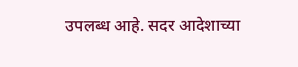उपलब्ध आहे. सदर आदेशाच्या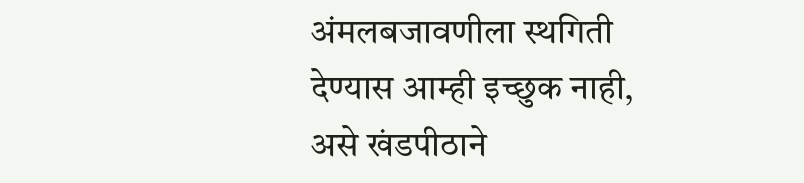अंमलबजावणीला स्थगिती देण्यास आम्ही इच्छुक नाही, असे खंडपीठाने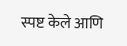स्पष्ट केले आणि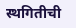स्थगितीची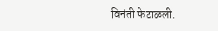विनंती फेटाळली.